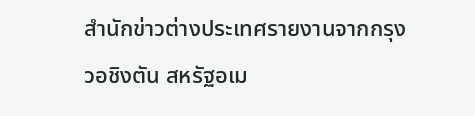สำนักข่าวต่างประเทศรายงานจากกรุงวอชิงตัน สหรัฐอเม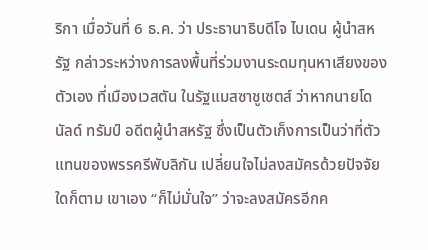ริกา เมื่อวันที่ 6 ธ.ค. ว่า ประธานาธิบดีโจ ไบเดน ผู้นำสหรัฐ กล่าวระหว่างการลงพื้นที่ร่วมงานระดมทุนหาเสียงของตัวเอง ที่เมืองเวสตัน ในรัฐแมสซาชูเซตส์ ว่าหากนายโดนัลด์ ทรัมป์ อดีตผู้นำสหรัฐ ซึ่งเป็นตัวเก็งการเป็นว่าที่ตัวแทนของพรรครีพับลิกัน เปลี่ยนใจไม่ลงสมัครด้วยปัจจัยใดก็ตาม เขาเอง “ก็ไม่มั่นใจ” ว่าจะลงสมัครอีกค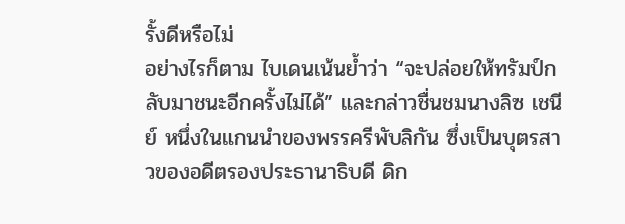รั้งดีหรือไม่
อย่างไรก็ตาม ไบเดนเน้นย้ำว่า “จะปล่อยให้ทรัมป์กลับมาชนะอีกครั้งไม่ได้” และกล่าวชื่นชมนางลิซ เชนีย์ หนึ่งในแกนนำของพรรครีพับลิกัน ซึ่งเป็นบุตรสาวของอดีตรองประธานาธิบดี ดิก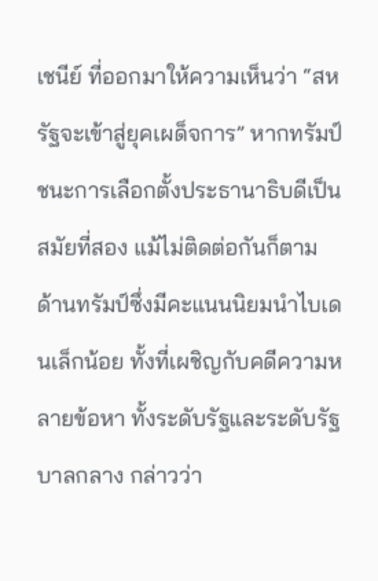เชนีย์ ที่ออกมาให้ความเห็นว่า “สหรัฐจะเข้าสู่ยุคเผด็จการ” หากทรัมป์ชนะการเลือกตั้งประธานาธิบดีเป็นสมัยที่สอง แม้ไม่ติดต่อกันก็ตาม
ด้านทรัมป์ซึ่งมีคะแนนนิยมนำไบเดนเล็กน้อย ทั้งที่เผชิญกับคดีความหลายข้อหา ทั้งระดับรัฐและระดับรัฐบาลกลาง กล่าวว่า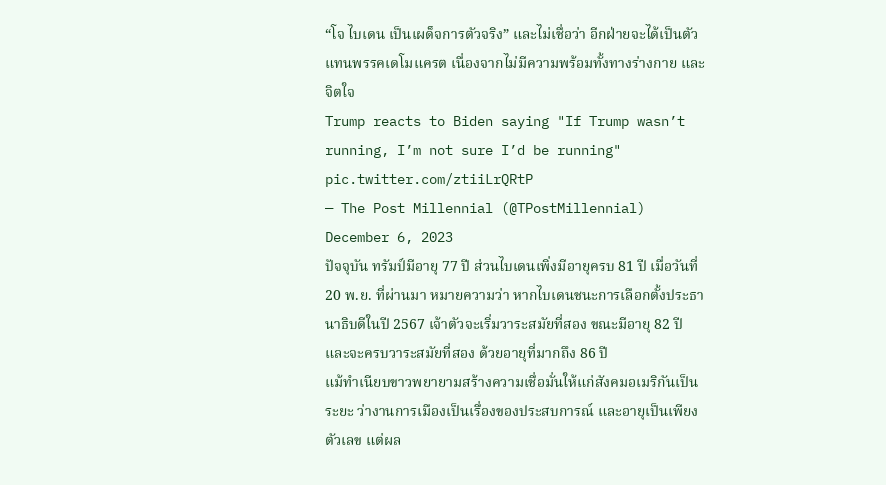“โจ ไบเดน เป็นเผด็จการตัวจริง” และไม่เชื่อว่า อีกฝ่ายจะได้เป็นตัวแทนพรรคเดโมแครต เนื่องจากไม่มีความพร้อมทั้งทางร่างกาย และจิตใจ
Trump reacts to Biden saying "If Trump wasn’t running, I’m not sure I’d be running" pic.twitter.com/ztiiLrQRtP
— The Post Millennial (@TPostMillennial) December 6, 2023
ปัจจุบัน ทรัมป์มีอายุ 77 ปี ส่วนไบเดนเพิ่งมีอายุครบ 81 ปี เมื่อวันที่ 20 พ.ย. ที่ผ่านมา หมายความว่า หากไบเดนชนะการเลือกตั้งประธานาธิบดีในปี 2567 เจ้าตัวจะเริ่มวาระสมัยที่สอง ขณะมีอายุ 82 ปี และจะครบวาระสมัยที่สอง ด้วยอายุที่มากถึง 86 ปี
แม้ทำเนียบขาวพยายามสร้างความเชื่อมั่นให้แก่สังคมอเมริกันเป็นระยะ ว่างานการเมืองเป็นเรื่องของประสบการณ์ และอายุเป็นเพียงตัวเลข แต่ผล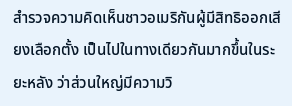สำรวจความคิดเห็นชาวอเมริกันผู้มีสิทธิออกเสียงเลือกตั้ง เป็นไปในทางเดียวกันมากขึ้นในระยะหลัง ว่าส่วนใหญ่มีความวิ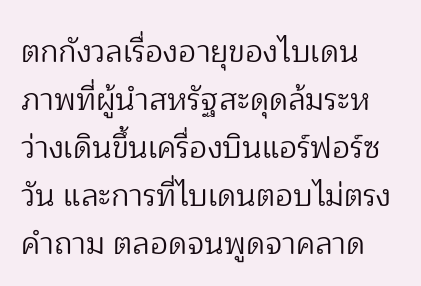ตกกังวลเรื่องอายุของไบเดน ภาพที่ผู้นำสหรัฐสะดุดล้มระหว่างเดินขึ้นเครื่องบินแอร์ฟอร์ซวัน และการที่ไบเดนตอบไม่ตรงคำถาม ตลอดจนพูดจาคลาด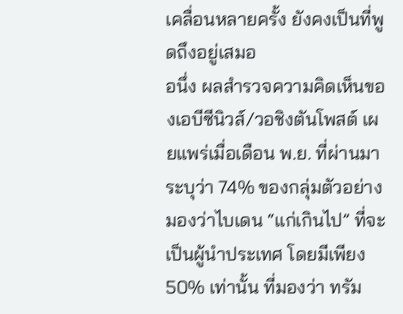เคลื่อนหลายครั้ง ยังคงเป็นที่พูดถึงอยู่เสมอ
อนึ่ง ผลสำรวจความคิดเห็นของเอบีซีนิวส์/วอชิงตันโพสต์ เผยแพร่เมื่อเดือน พ.ย. ที่ผ่านมา ระบุว่า 74% ของกลุ่มตัวอย่างมองว่าไบเดน “แก่เกินไป” ที่จะเป็นผู้นำประเทศ โดยมีเพียง 50% เท่านั้น ที่มองว่า ทรัม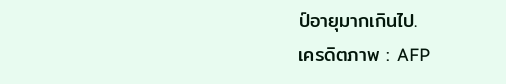ป์อายุมากเกินไป.
เครดิตภาพ : AFP